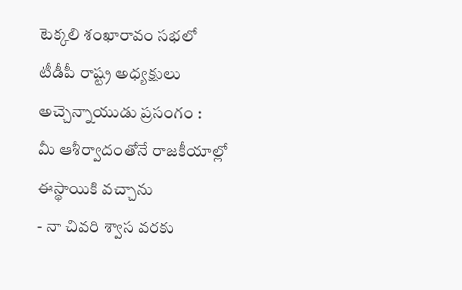టెక్కలి శంఖారావం సభలో టీడీపీ రాష్ట్ర అధ్యక్షులు అచ్చెన్నాయుడు ప్రసంగం :
మీ ఆశీర్వాదంతోనే రాజకీయాల్లో ఈస్థాయికి వచ్చాను
- నా చివరి శ్వాస వరకు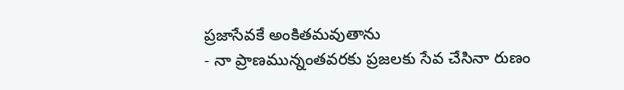ప్రజాసేవకే అంకితమవుతాను
- నా ప్రాణమున్నంతవరకు ప్రజలకు సేవ చేసినా రుణం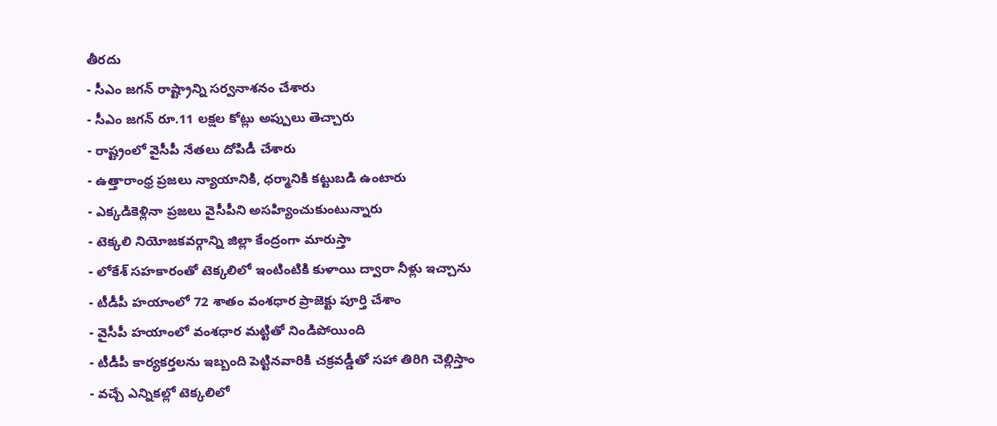తీరదు
- సీఎం జగన్ రాష్ట్రాన్ని సర్వనాశనం చేశారు
- సీఎం జగన్ రూ.11 లక్షల కోట్లు అప్పులు తెచ్చారు
- రాష్ట్రంలో వైసీపీ నేతలు దోపిడీ చేశారు
- ఉత్తారాంధ్ర ప్రజలు న్యాయానికి, ధర్మానికి కట్టుబడి ఉంటారు
- ఎక్కడికెళ్లినా ప్రజలు వైసీపీని అసహ్యించుకుంటున్నారు
- టెక్కలి నియోజకవర్గాన్ని జిల్లా కేంద్రంగా మారుస్తా
- లోకేశ్ సహకారంతో టెక్కలిలో ఇంటింటికి కుళాయి ద్వారా నీళ్లు ఇచ్చాను
- టీడీపీ హయాంలో 72 శాతం వంశధార ప్రాజెక్టు పూర్తి చేశాం
- వైసీపీ హయాంలో వంశధార మట్టితో నిండిపోయింది
- టీడీపీ కార్యకర్తలను ఇబ్బంది పెట్టినవారికి చక్రవడ్డీతో సహా తిరిగి చెల్లిస్తాం
- వచ్చే ఎన్నికల్లో టెక్కలిలో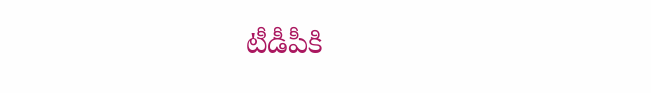టీడీపీకి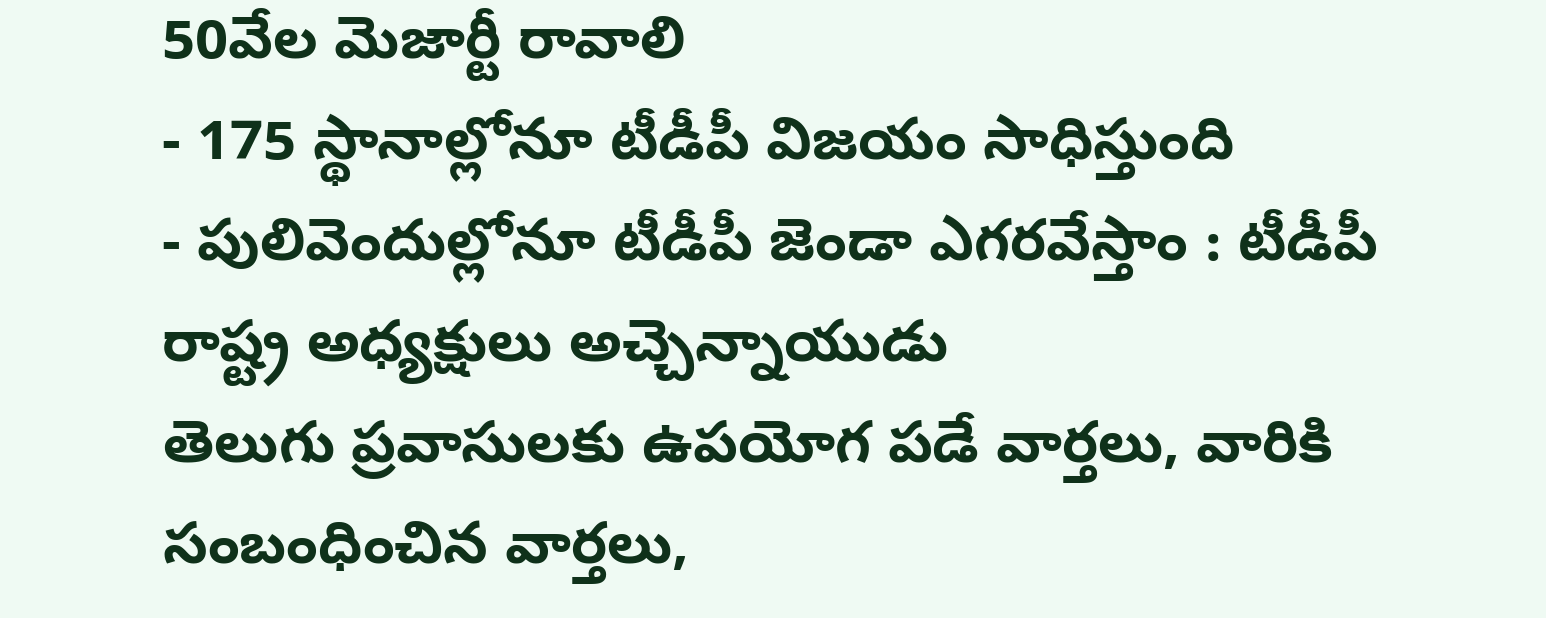50వేల మెజార్టీ రావాలి
- 175 స్థానాల్లోనూ టీడీపీ విజయం సాధిస్తుంది
- పులివెందుల్లోనూ టీడీపీ జెండా ఎగరవేస్తాం : టీడీపీ రాష్ట్ర అధ్యక్షులు అచ్చెన్నాయుడు
తెలుగు ప్రవాసులకు ఉపయోగ పడే వార్తలు, వారికి సంబంధించిన వార్తలు,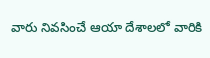వారు నివసించే ఆయా దేశాలలో వారికి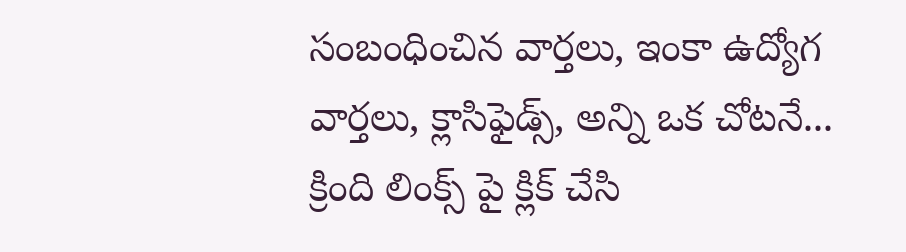సంబంధించిన వార్తలు, ఇంకా ఉద్యోగ వార్తలు, క్లాసిఫైడ్స్, అన్ని ఒక చోటనే... క్రింది లింక్స్ పై క్లిక్ చేసి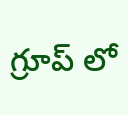గ్రూప్ లో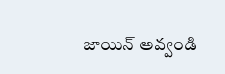జాయిన్ అవ్వండి